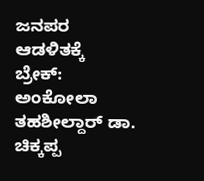ಜನಪರ ಆಡಳಿತಕ್ಕೆ ಬ್ರೇಕ್: ಅಂಕೋಲಾ ತಹಶೀಲ್ದಾರ್ ಡಾ. ಚಿಕ್ಕಪ್ಪ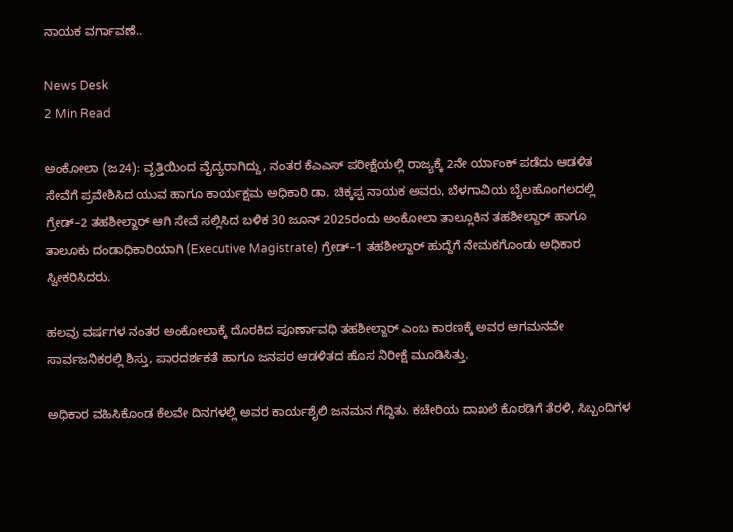ನಾಯಕ ವರ್ಗಾವಣೆ..

News Desk
2 Min Read

ಅಂಕೋಲಾ (ಜ24): ವೃತ್ತಿಯಿಂದ ವೈದ್ಯರಾಗಿದ್ದು, ನಂತರ ಕೆಎಎಸ್ ಪರೀಕ್ಷೆಯಲ್ಲಿ ರಾಜ್ಯಕ್ಕೆ 2ನೇ ರ್ಯಾಂಕ್ ಪಡೆದು ಆಡಳಿತ ಸೇವೆಗೆ ಪ್ರವೇಶಿಸಿದ ಯುವ ಹಾಗೂ ಕಾರ್ಯಕ್ಷಮ ಅಧಿಕಾರಿ ಡಾ. ಚಿಕ್ಕಪ್ಪ ನಾಯಕ ಅವರು, ಬೆಳಗಾವಿಯ ಬೈಲಹೊಂಗಲದಲ್ಲಿ ಗ್ರೇಡ್–2 ತಹಶೀಲ್ದಾರ್ ಆಗಿ ಸೇವೆ ಸಲ್ಲಿಸಿದ ಬಳಿಕ 30 ಜೂನ್ 2025ರಂದು ಅಂಕೋಲಾ ತಾಲ್ಲೂಕಿನ ತಹಶೀಲ್ದಾರ್ ಹಾಗೂ ತಾಲೂಕು ದಂಡಾಧಿಕಾರಿಯಾಗಿ (Executive Magistrate) ಗ್ರೇಡ್–1 ತಹಶೀಲ್ದಾರ್ ಹುದ್ದೆಗೆ ನೇಮಕಗೊಂಡು ಅಧಿಕಾರ ಸ್ವೀಕರಿಸಿದರು.

ಹಲವು ವರ್ಷಗಳ ನಂತರ ಅಂಕೋಲಾಕ್ಕೆ ದೊರಕಿದ ಪೂರ್ಣಾವಧಿ ತಹಶೀಲ್ದಾರ್ ಎಂಬ ಕಾರಣಕ್ಕೆ ಅವರ ಆಗಮನವೇ ಸಾರ್ವಜನಿಕರಲ್ಲಿ ಶಿಸ್ತು, ಪಾರದರ್ಶಕತೆ ಹಾಗೂ ಜನಪರ ಆಡಳಿತದ ಹೊಸ ನಿರೀಕ್ಷೆ ಮೂಡಿಸಿತ್ತು.

ಅಧಿಕಾರ ವಹಿಸಿಕೊಂಡ ಕೆಲವೇ ದಿನಗಳಲ್ಲಿ ಅವರ ಕಾರ್ಯಶೈಲಿ ಜನಮನ ಗೆದ್ದಿತು. ಕಚೇರಿಯ ದಾಖಲೆ ಕೊಠಡಿಗೆ ತೆರಳಿ, ಸಿಬ್ಬಂದಿಗಳ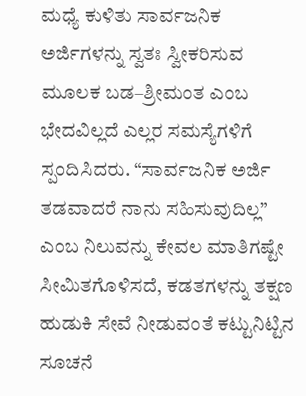ಮಧ್ಯೆ ಕುಳಿತು ಸಾರ್ವಜನಿಕ ಅರ್ಜಿಗಳನ್ನು ಸ್ವತಃ ಸ್ವೀಕರಿಸುವ ಮೂಲಕ ಬಡ–ಶ್ರೀಮಂತ ಎಂಬ ಭೇದವಿಲ್ಲದೆ ಎಲ್ಲರ ಸಮಸ್ಯೆಗಳಿಗೆ ಸ್ಪಂದಿಸಿದರು. “ಸಾರ್ವಜನಿಕ ಅರ್ಜಿ ತಡವಾದರೆ ನಾನು ಸಹಿಸುವುದಿಲ್ಲ” ಎಂಬ ನಿಲುವನ್ನು ಕೇವಲ ಮಾತಿಗಷ್ಟೇ ಸೀಮಿತಗೊಳಿಸದೆ, ಕಡತಗಳನ್ನು ತಕ್ಷಣ ಹುಡುಕಿ ಸೇವೆ ನೀಡುವಂತೆ ಕಟ್ಟುನಿಟ್ಟಿನ ಸೂಚನೆ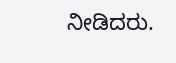ನೀಡಿದರು.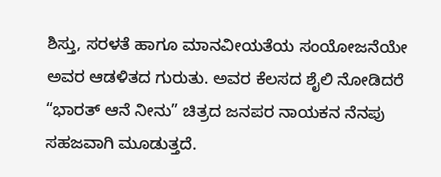ಶಿಸ್ತು, ಸರಳತೆ ಹಾಗೂ ಮಾನವೀಯತೆಯ ಸಂಯೋಜನೆಯೇ ಅವರ ಆಡಳಿತದ ಗುರುತು. ಅವರ ಕೆಲಸದ ಶೈಲಿ ನೋಡಿದರೆ “ಭಾರತ್ ಆನೆ ನೀನು” ಚಿತ್ರದ ಜನಪರ ನಾಯಕನ ನೆನಪು ಸಹಜವಾಗಿ ಮೂಡುತ್ತದೆ.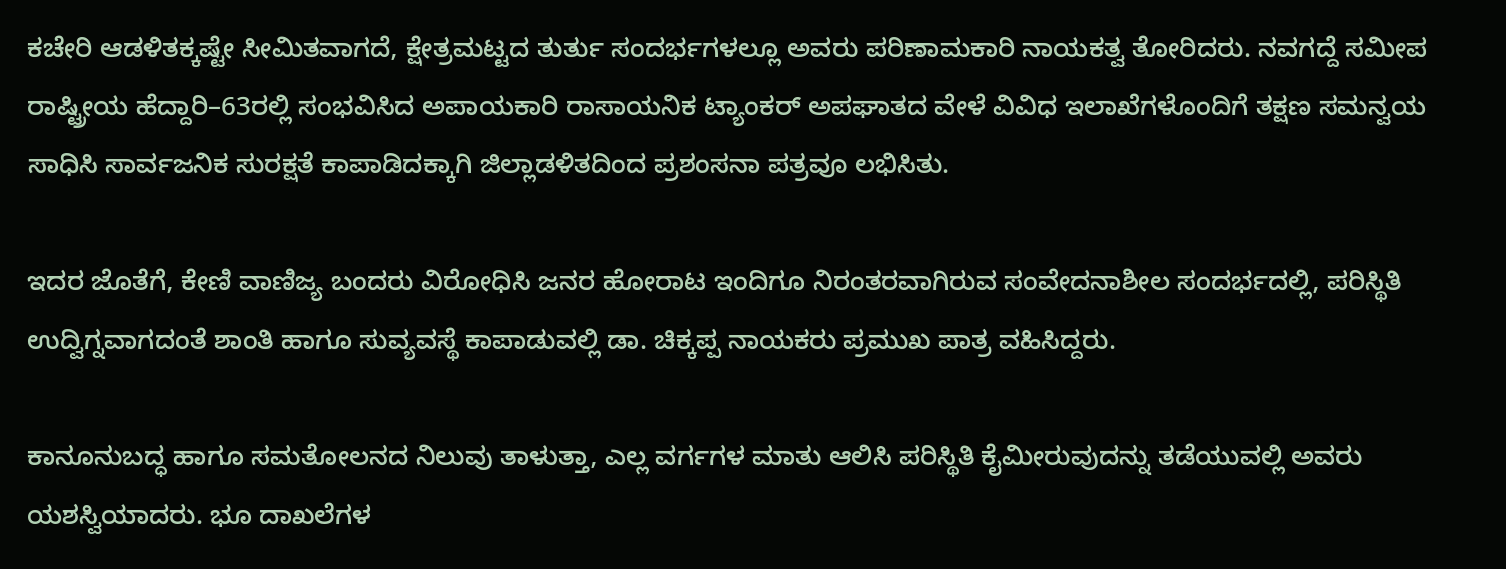ಕಚೇರಿ ಆಡಳಿತಕ್ಕಷ್ಟೇ ಸೀಮಿತವಾಗದೆ, ಕ್ಷೇತ್ರಮಟ್ಟದ ತುರ್ತು ಸಂದರ್ಭಗಳಲ್ಲೂ ಅವರು ಪರಿಣಾಮಕಾರಿ ನಾಯಕತ್ವ ತೋರಿದರು. ನವಗದ್ದೆ ಸಮೀಪ ರಾಷ್ಟ್ರೀಯ ಹೆದ್ದಾರಿ–63ರಲ್ಲಿ ಸಂಭವಿಸಿದ ಅಪಾಯಕಾರಿ ರಾಸಾಯನಿಕ ಟ್ಯಾಂಕರ್ ಅಪಘಾತದ ವೇಳೆ ವಿವಿಧ ಇಲಾಖೆಗಳೊಂದಿಗೆ ತಕ್ಷಣ ಸಮನ್ವಯ ಸಾಧಿಸಿ ಸಾರ್ವಜನಿಕ ಸುರಕ್ಷತೆ ಕಾಪಾಡಿದಕ್ಕಾಗಿ ಜಿಲ್ಲಾಡಳಿತದಿಂದ ಪ್ರಶಂಸನಾ ಪತ್ರವೂ ಲಭಿಸಿತು.

ಇದರ ಜೊತೆಗೆ, ಕೇಣಿ ವಾಣಿಜ್ಯ ಬಂದರು ವಿರೋಧಿಸಿ ಜನರ ಹೋರಾಟ ಇಂದಿಗೂ ನಿರಂತರವಾಗಿರುವ ಸಂವೇದನಾಶೀಲ ಸಂದರ್ಭದಲ್ಲಿ, ಪರಿಸ್ಥಿತಿ ಉದ್ವಿಗ್ನವಾಗದಂತೆ ಶಾಂತಿ ಹಾಗೂ ಸುವ್ಯವಸ್ಥೆ ಕಾಪಾಡುವಲ್ಲಿ ಡಾ. ಚಿಕ್ಕಪ್ಪ ನಾಯಕರು ಪ್ರಮುಖ ಪಾತ್ರ ವಹಿಸಿದ್ದರು.

ಕಾನೂನುಬದ್ಧ ಹಾಗೂ ಸಮತೋಲನದ ನಿಲುವು ತಾಳುತ್ತಾ, ಎಲ್ಲ ವರ್ಗಗಳ ಮಾತು ಆಲಿಸಿ ಪರಿಸ್ಥಿತಿ ಕೈಮೀರುವುದನ್ನು ತಡೆಯುವಲ್ಲಿ ಅವರು ಯಶಸ್ವಿಯಾದರು. ಭೂ ದಾಖಲೆಗಳ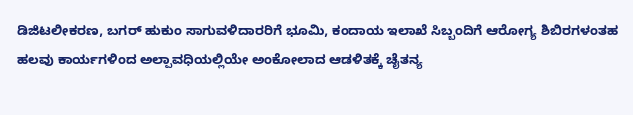ಡಿಜಿಟಲೀಕರಣ, ಬಗರ್ ಹುಕುಂ ಸಾಗುವಳಿದಾರರಿಗೆ ಭೂಮಿ, ಕಂದಾಯ ಇಲಾಖೆ ಸಿಬ್ಬಂದಿಗೆ ಆರೋಗ್ಯ ಶಿಬಿರಗಳಂತಹ ಹಲವು ಕಾರ್ಯಗಳಿಂದ ಅಲ್ಪಾವಧಿಯಲ್ಲಿಯೇ ಅಂಕೋಲಾದ ಆಡಳಿತಕ್ಕೆ ಚೈತನ್ಯ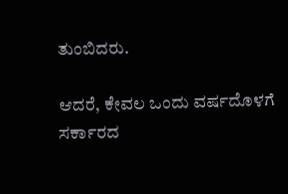ತುಂಬಿದರು.

ಆದರೆ, ಕೇವಲ ಒಂದು ವರ್ಷದೊಳಗೆ ಸರ್ಕಾರದ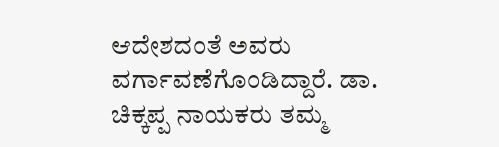ಆದೇಶದಂತೆ ಅವರು ವರ್ಗಾವಣೆಗೊಂಡಿದ್ದಾರೆ. ಡಾ. ಚಿಕ್ಕಪ್ಪ ನಾಯಕರು ತಮ್ಮ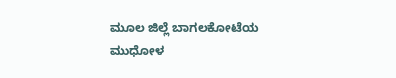ಮೂಲ ಜಿಲ್ಲೆ ಬಾಗಲಕೋಟೆಯ ಮುಧೋಳ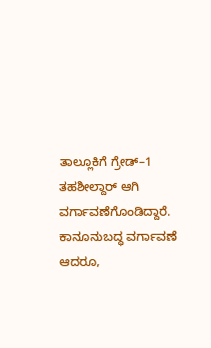ತಾಲ್ಲೂಕಿಗೆ ಗ್ರೇಡ್–1 ತಹಶೀಲ್ದಾರ್ ಆಗಿ ವರ್ಗಾವಣೆಗೊಂಡಿದ್ದಾರೆ. ಕಾನೂನುಬದ್ಧ ವರ್ಗಾವಣೆ ಆದರೂ,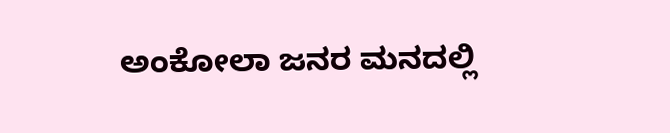ಅಂಕೋಲಾ ಜನರ ಮನದಲ್ಲಿ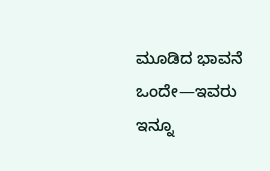ಮೂಡಿದ ಭಾವನೆ ಒಂದೇ—ಇವರು ಇನ್ನೂ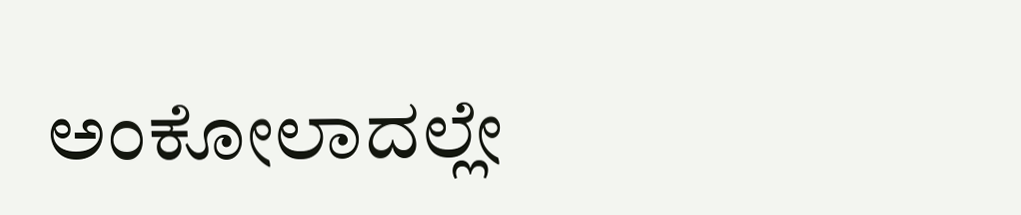ಅಂಕೋಲಾದಲ್ಲೇ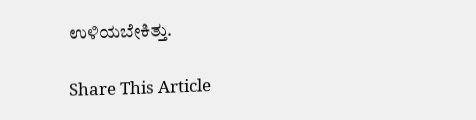ಉಳಿಯಬೇಕಿತ್ತು.

Share This Article